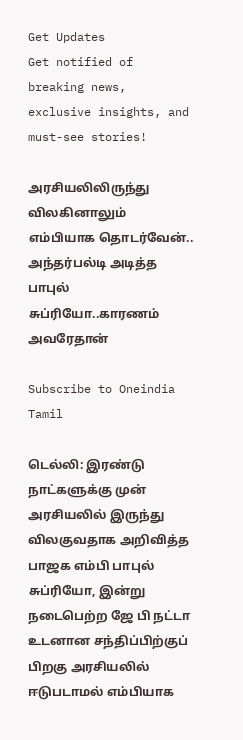Get Updates
Get notified of breaking news, exclusive insights, and must-see stories!

அரசியலிலிருந்து விலகினாலும் எம்பியாக தொடர்வேன்.. அந்தர்பல்டி அடித்த பாபுல் சுப்ரியோ..காரணம் அவரேதான்

Subscribe to Oneindia Tamil

டெல்லி: இரண்டு நாட்களுக்கு முன் அரசியலில் இருந்து விலகுவதாக அறிவித்த பாஜக எம்பி பாபுல் சுப்ரியோ, இன்று நடைபெற்ற ஜே பி நட்டா உடனான சந்திப்பிற்குப் பிறகு அரசியலில் ஈடுபடாமல் எம்பியாக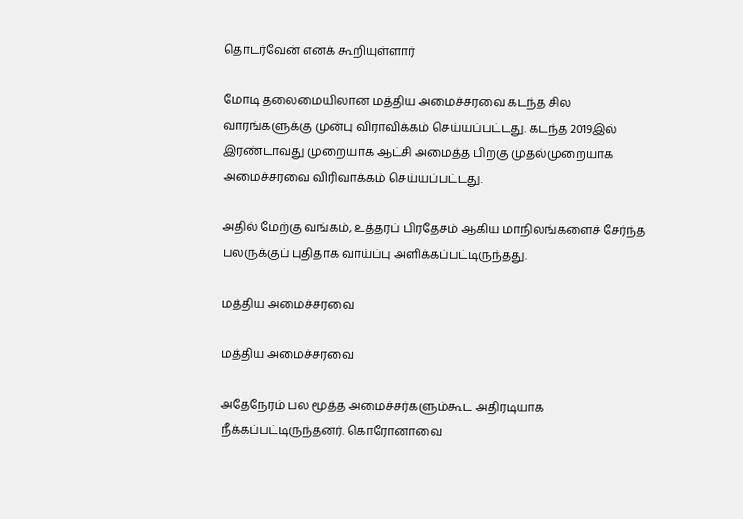தொடர்வேன் எனக் கூறியுள்ளார்

மோடி தலைமையிலான மத்திய அமைச்சரவை கடந்த சில வாரங்களுக்கு முன்பு விராவிக்கம் செய்யப்பட்டது. கடந்த 2019இல் இரண்டாவது முறையாக ஆட்சி அமைத்த பிறகு முதல்முறையாக அமைச்சரவை விரிவாக்கம் செய்யப்பட்டது.

அதில் மேற்கு வங்கம், உத்தரப் பிரதேசம் ஆகிய மாநிலங்களைச் சேர்ந்த பலருக்குப் புதிதாக வாய்ப்பு அளிக்கப்பட்டிருந்தது.

மத்திய அமைச்சரவை

மத்திய அமைச்சரவை

அதேநேரம் பல மூத்த அமைச்சர்களும்கூட அதிரடியாக நீக்கப்பட்டிருந்தனர். கொரோனாவை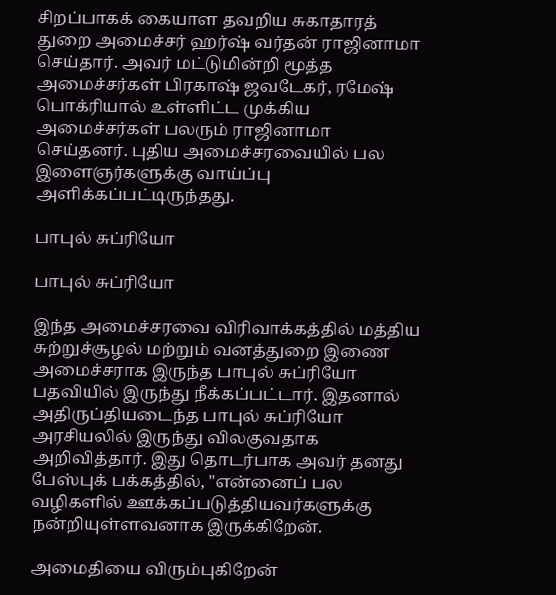சிறப்பாகக் கையாள தவறிய சுகாதாரத் துறை அமைச்சர் ஹர்ஷ் வர்தன் ராஜினாமா செய்தார். அவர் மட்டுமின்றி மூத்த அமைச்சர்கள் பிரகாஷ் ஜவடேகர், ரமேஷ் பொக்ரியால் உள்ளிட்ட முக்கிய அமைச்சர்கள் பலரும் ராஜினாமா செய்தனர். புதிய அமைச்சரவையில் பல இளைஞர்களுக்கு வாய்ப்பு அளிக்கப்பட்டிருந்தது.

பாபுல் சுப்ரியோ

பாபுல் சுப்ரியோ

இந்த அமைச்சரவை விரிவாக்கத்தில் மத்திய சுற்றுச்சூழல் மற்றும் வனத்துறை இணை அமைச்சராக இருந்த பாபுல் சுப்ரியோ பதவியில் இருந்து நீக்கப்பட்டார். இதனால் அதிருப்தியடைந்த பாபுல் சுப்ரியோ அரசியலில் இருந்து விலகுவதாக அறிவித்தார். இது தொடர்பாக அவர் தனது பேஸ்புக் பக்கத்தில், "என்னைப் பல வழிகளில் ஊக்கப்படுத்தியவர்களுக்கு நன்றியுள்ளவனாக இருக்கிறேன்.

அமைதியை விரும்புகிறேன்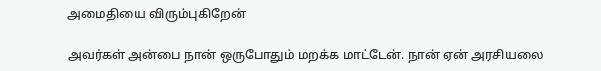அமைதியை விரும்புகிறேன்

அவர்கள் அன்பை நான் ஒருபோதும் மறக்க மாட்டேன். நான் ஏன் அரசியலை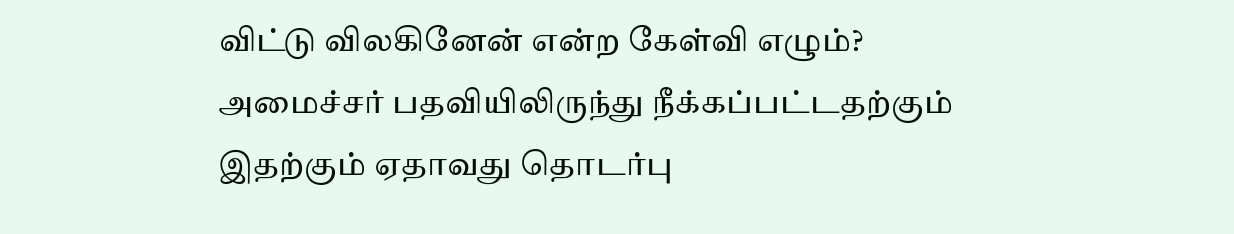விட்டு விலகினேன் என்ற கேள்வி எழும்? அமைச்சர் பதவியிலிருந்து நீக்கப்பட்டதற்கும் இதற்கும் ஏதாவது தொடர்பு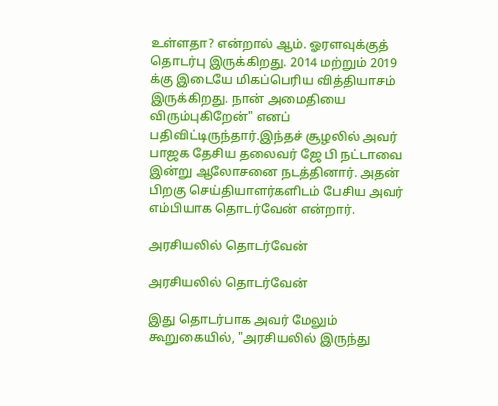உள்ளதா? என்றால் ஆம். ஓரளவுக்குத் தொடர்பு இருக்கிறது. 2014 மற்றும் 2019 க்கு இடையே மிகப்பெரிய வித்தியாசம் இருக்கிறது. நான் அமைதியை விரும்புகிறேன்" எனப் பதிவிட்டிருந்தார்.இந்தச் சூழலில் அவர் பாஜக தேசிய தலைவர் ஜே பி நட்டாவை இன்று ஆலோசனை நடத்தினார். அதன் பிறகு செய்தியாளர்களிடம் பேசிய அவர் எம்பியாக தொடர்வேன் என்றார்.

அரசியலில் தொடர்வேன்

அரசியலில் தொடர்வேன்

இது தொடர்பாக அவர் மேலும் கூறுகையில், "அரசியலில் இருந்து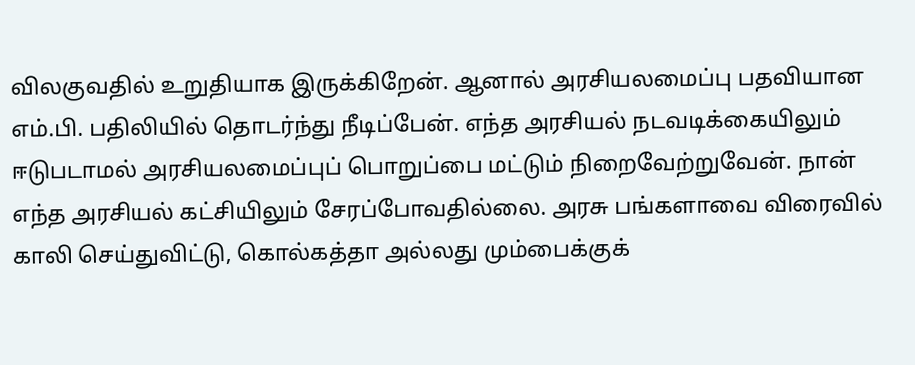விலகுவதில் உறுதியாக இருக்கிறேன். ஆனால் அரசியலமைப்பு பதவியான எம்.பி. பதிலியில் தொடர்ந்து நீடிப்பேன். எந்த அரசியல் நடவடிக்கையிலும் ஈடுபடாமல் அரசியலமைப்புப் பொறுப்பை மட்டும் நிறைவேற்றுவேன். நான் எந்த அரசியல் கட்சியிலும் சேரப்போவதில்லை. அரசு பங்களாவை விரைவில் காலி செய்துவிட்டு, கொல்கத்தா அல்லது மும்பைக்குக்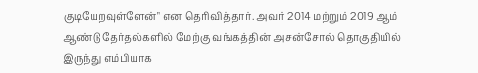குடியேறவுள்ளேன்" என தெரிவித்தார். அவர் 2014 மற்றும் 2019 ஆம் ஆண்டு தேர்தல்களில் மேற்கு வங்கத்தின் அசன்சோல் தொகுதியில் இருந்து எம்பியாக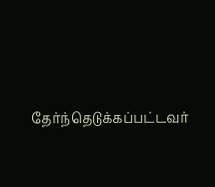தேர்ந்தெடுக்கப்பட்டவர்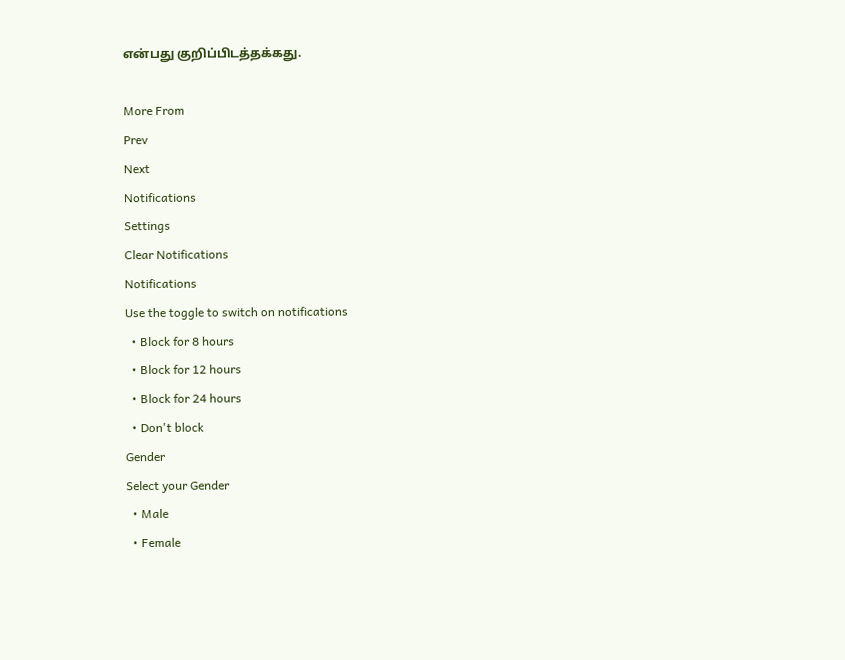என்பது குறிப்பிடத்தக்கது.

More From
Prev
Next
Notifications
Settings
Clear Notifications
Notifications
Use the toggle to switch on notifications
  • Block for 8 hours
  • Block for 12 hours
  • Block for 24 hours
  • Don't block
Gender
Select your Gender
  • Male
  • Female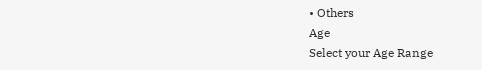• Others
Age
Select your Age Range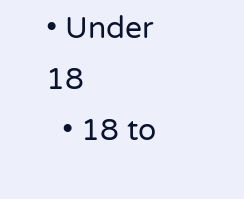• Under 18
  • 18 to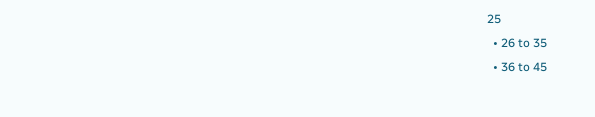25
  • 26 to 35
  • 36 to 45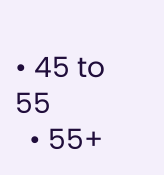• 45 to 55
  • 55+